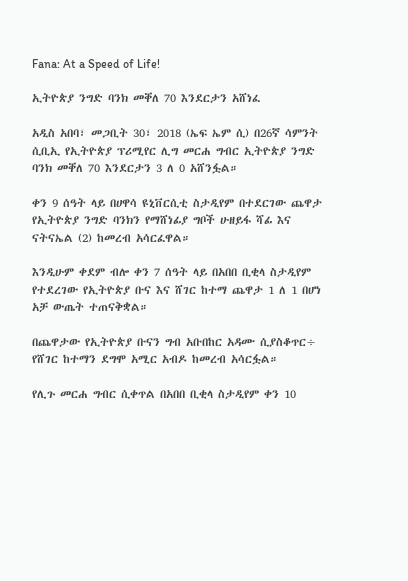Fana: At a Speed of Life!

ኢትዮጵያ ንግድ ባንክ መቐለ 70 እንደርታን አሸነፈ

አዲስ አበባ፣ መጋቢት 30፣ 2018 (ኤፍ ኤም ሲ) በ26ኛ ሳምንት ሲቢኢ የኢትዮጵያ ፕሪሚየር ሊግ መርሐ ግብር ኢትዮጵያ ንግድ ባንክ መቐለ 70 እንደርታን 3 ለ 0 አሸንፏል።

ቀን 9 ሰዓት ላይ በሀዋሳ ዩኒቨርሲቲ ስታዲየም በተደርገው ጨዋታ የኢትዮጵያ ንግድ ባንክን የማሸነፊያ ግቦች ሁዘይፋ ሻፊ እና ናትናኤል (2) ከመረብ አሳርፈዋል።

እንዲሁም ቀደም ብሎ ቀን 7 ሰዓት ላይ በአበበ ቢቂላ ስታዲየም የተደረገው የኢትዮጵያ ቡና እና ሸገር ከተማ ጨዋታ 1 ለ 1 በሆነ አቻ ውጤት ተጠናቅቋል።

በጨዋታው የኢትዮጵያ ቡናን ግብ አቡበከር አዳሙ ሲያስቆጥር÷ የሸገር ከተማን ደግሞ አሚር አብዶ ከመረብ አሳርፏል።

የሊጉ መርሐ ግብር ሲቀጥል በአበበ ቢቂላ ስታዲየም ቀን 10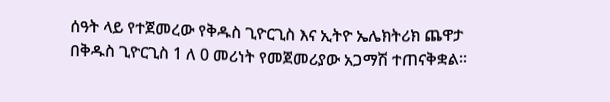ሰዓት ላይ የተጀመረው የቅዱስ ጊዮርጊስ እና ኢትዮ ኤሌክትሪክ ጨዋታ በቅዱስ ጊዮርጊስ 1 ለ 0 መሪነት የመጀመሪያው አጋማሽ ተጠናቅቋል።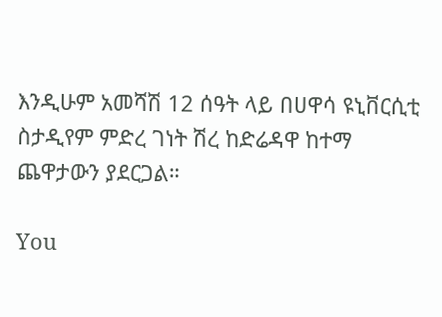እንዲሁም አመሻሽ 12 ሰዓት ላይ በሀዋሳ ዩኒቨርሲቲ ስታዲየም ምድረ ገነት ሽረ ከድሬዳዋ ከተማ ጨዋታውን ያደርጋል።

You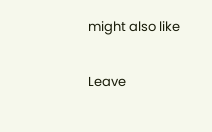might also like

Leave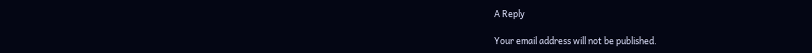A Reply

Your email address will not be published.